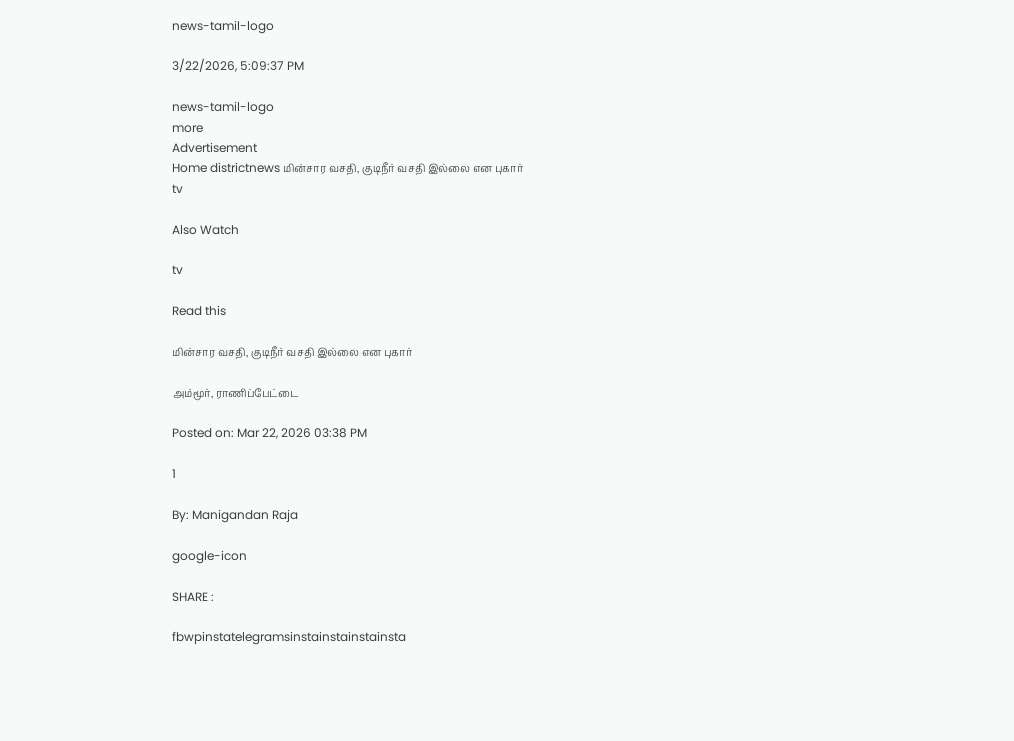news-tamil-logo

3/22/2026, 5:09:37 PM

news-tamil-logo
more
Advertisement
Home districtnews மின்சார வசதி, குடிநீர் வசதி இல்லை என புகார்
tv

Also Watch

tv

Read this

மின்சார வசதி, குடிநீர் வசதி இல்லை என புகார்

அம்மூர், ராணிப்பேட்டை

Posted on: Mar 22, 2026 03:38 PM

1

By: Manigandan Raja

google-icon

SHARE :

fbwpinstatelegramsinstainstainstainsta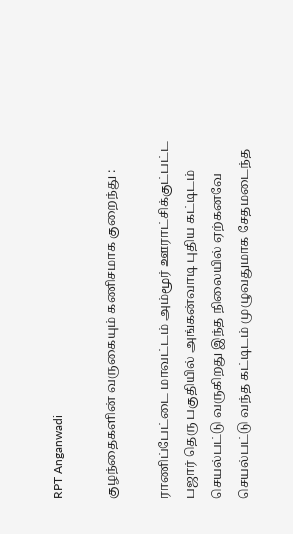RPT Anganwadi

குழந்தைகளின் வருகையும் கணிசமாக குறைந்து :

ராணிப்பேட்டை மாவட்டம் அம்மூர் ஊராட்சிக்குட்பட்ட பஜார் தெரு பகுதியில் அங்கன்வாடி புதிய கட்டிடம் செயல்பட்டு வருகிறது இந்த நிலையில் ஏற்கனவே செயல்பட்டு வந்த கட்டிடம் முழுவதுமாக சேதமடைந்த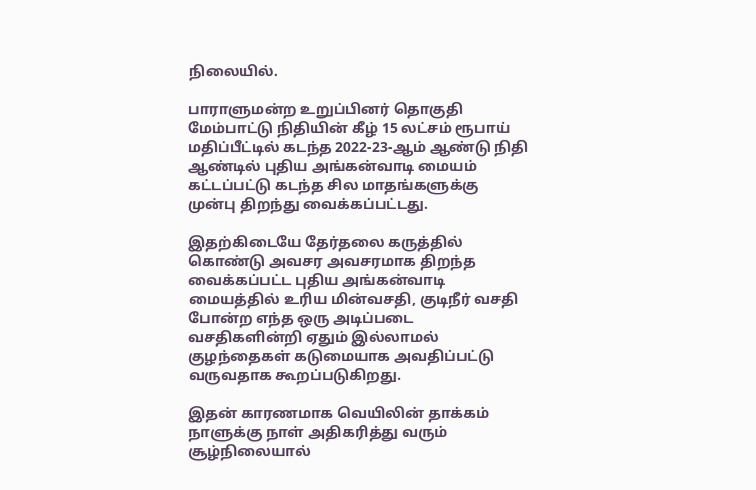நிலையில்.

பாராளுமன்ற உறுப்பினர் தொகுதி மேம்பாட்டு நிதியின் கீழ் 15 லட்சம் ரூபாய் மதிப்பீட்டில் கடந்த 2022-23-ஆம் ஆண்டு நிதி ஆண்டில் புதிய அங்கன்வாடி மையம் கட்டப்பட்டு கடந்த சில மாதங்களுக்கு முன்பு திறந்து வைக்கப்பட்டது.

இதற்கிடையே தேர்தலை கருத்தில் கொண்டு அவசர அவசரமாக திறந்த வைக்கப்பட்ட புதிய அங்கன்வாடி மையத்தில் உரிய மின்வசதி, குடிநீர் வசதி போன்ற எந்த ஒரு அடிப்படை வசதிகளின்றி ஏதும் இல்லாமல் குழந்தைகள் கடுமையாக அவதிப்பட்டு வருவதாக கூறப்படுகிறது.

இதன் காரணமாக வெயிலின் தாக்கம் நாளுக்கு நாள் அதிகரித்து வரும் சூழ்நிலையால்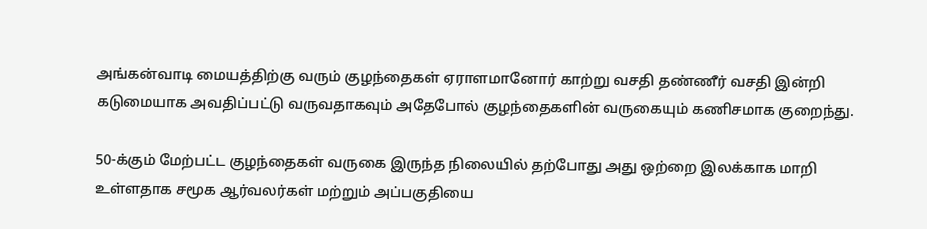அங்கன்வாடி மையத்திற்கு வரும் குழந்தைகள் ஏராளமானோர் காற்று வசதி தண்ணீர் வசதி இன்றி கடுமையாக அவதிப்பட்டு வருவதாகவும் அதேபோல் குழந்தைகளின் வருகையும் கணிசமாக குறைந்து.

50-க்கும் மேற்பட்ட குழந்தைகள் வருகை இருந்த நிலையில் தற்போது அது ஒற்றை இலக்காக மாறி உள்ளதாக சமூக ஆர்வலர்கள் மற்றும் அப்பகுதியை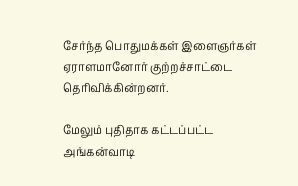சேர்ந்த பொதுமக்கள் இளைஞர்கள் ஏராளமானோர் குற்றச்சாட்டை தெரிவிக்கின்றனர்.

மேலும் புதிதாக கட்டப்பட்ட அங்கன்வாடி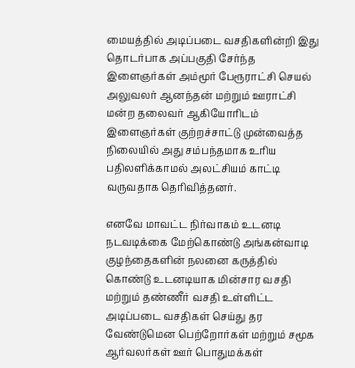மையத்தில் அடிப்படை வசதிகளின்றி இது தொடர்பாக அப்பகுதி சேர்ந்த இளைஞர்கள் அம்மூர் பேரூராட்சி செயல் அலுவலர் ஆனந்தன் மற்றும் ஊராட்சி மன்ற தலைவர் ஆகியோரிடம் இளைஞர்கள் குற்றச்சாட்டு முன்வைத்த நிலையில் அது சம்பந்தமாக உரிய பதிலளிக்காமல் அலட்சியம் காட்டி வருவதாக தெரிவித்தனர்.

எனவே மாவட்ட நிர்வாகம் உடனடி நடவடிக்கை மேற்கொண்டு அங்கன்வாடி குழந்தைகளின் நலனை கருத்தில் கொண்டு உடனடியாக மின்சார வசதி மற்றும் தண்ணீர் வசதி உள்ளிட்ட அடிப்படை வசதிகள் செய்து தர வேண்டுமென பெற்றோர்கள் மற்றும் சமூக ஆர்வலர்கள் ஊர் பொதுமக்கள்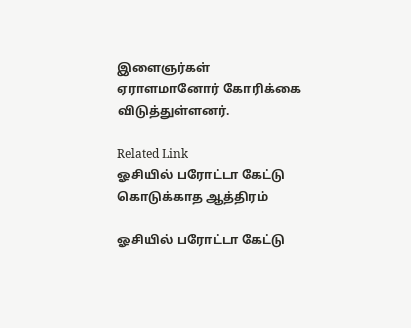இளைஞர்கள் ஏராளமானோர் கோரிக்கை விடுத்துள்ளனர்.

Related Link
ஓசியில் பரோட்டா கேட்டு கொடுக்காத ஆத்திரம்

ஓசியில் பரோட்டா கேட்டு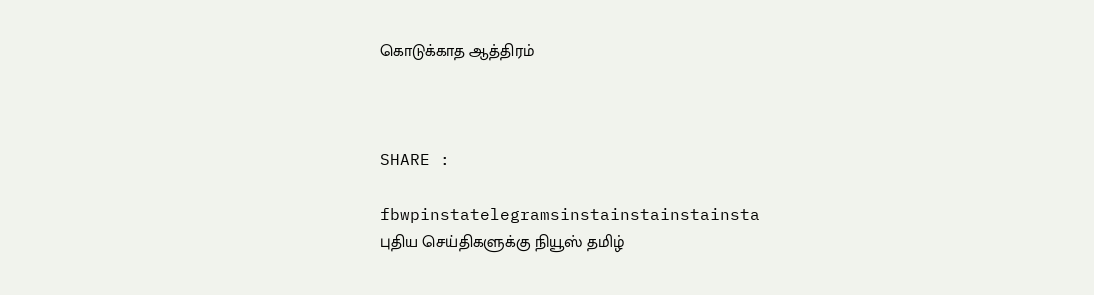கொடுக்காத ஆத்திரம்



SHARE :

fbwpinstatelegramsinstainstainstainsta
புதிய செய்திகளுக்கு நியூஸ் தமிழ்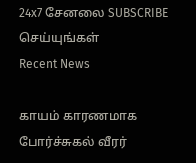24x7 சேனலை SUBSCRIBE செய்யுங்கள்
Recent News

காயம் காரணமாக போர்ச்சுகல் வீரர்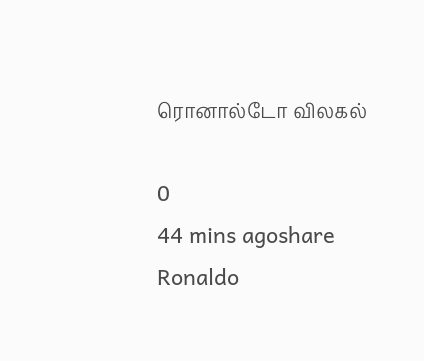ரொனால்டோ விலகல்

0
44 mins agoshare
Ronaldo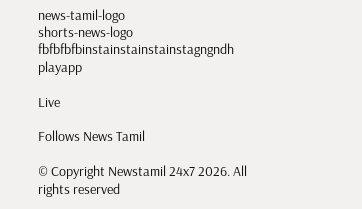news-tamil-logo
shorts-news-logo
fbfbfbfbinstainstainstainstagngndh
playapp

Live

Follows News Tamil

© Copyright Newstamil 24x7 2026. All rights reserved